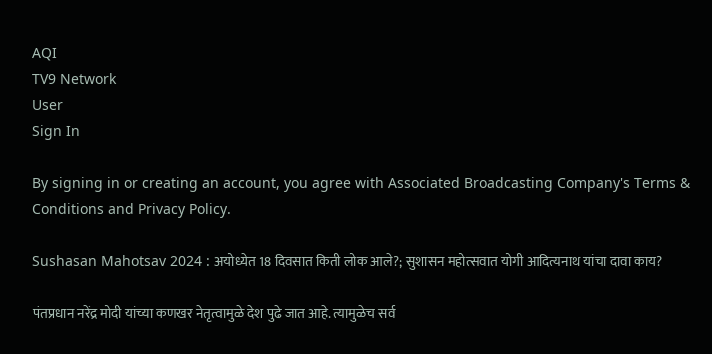AQI
TV9 Network
User
Sign In

By signing in or creating an account, you agree with Associated Broadcasting Company's Terms & Conditions and Privacy Policy.

Sushasan Mahotsav 2024 : अयोध्येत 18 दिवसात किती लोक आले?; सुशासन महोत्सवात योगी आदित्यनाथ यांचा दावा काय?

पंतप्रधान नरेंद्र मोदी यांच्या कणखर नेतृत्वामुळे देश पुढे जात आहे. त्यामुळेच सर्व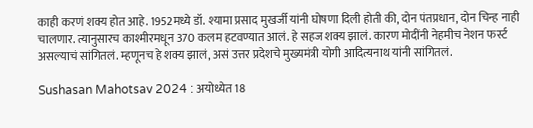काही करणं शक्य होत आहे. 1952मध्ये डॉ. श्यामा प्रसाद मुखर्जी यांनी घोषणा दिली होती की, दोन पंतप्रधान, दोन चिन्ह नाही चालणार. त्यानुसारच काश्मीरमधून 370 कलम हटवण्यात आलं. हे सहज शक्य झालं. कारण मोदींनी नेहमीच नेशन फर्स्ट असल्याचं सांगितलं. म्हणूनच हे शक्य झालं, असं उत्तर प्रदेशचे मुख्यमंत्री योगी आदित्यनाथ यांनी सांगितलं.

Sushasan Mahotsav 2024 : अयोध्येत 18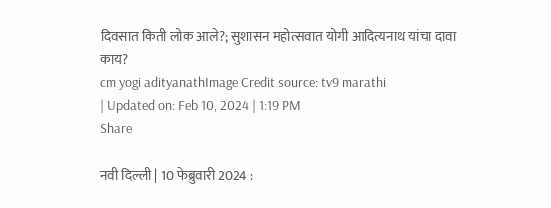दिवसात किती लोक आले?; सुशासन महोत्सवात योगी आदित्यनाथ यांचा दावा काय?
cm yogi adityanathImage Credit source: tv9 marathi
| Updated on: Feb 10, 2024 | 1:19 PM
Share

नवी दिल्ली | 10 फेब्रुवारी 2024 :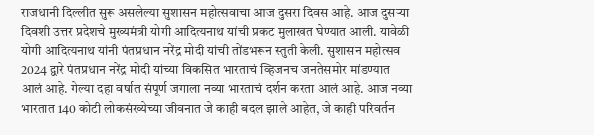राजधानी दिल्लीत सुरू असलेल्या सुशासन महोत्सवाचा आज दुसरा दिवस आहे. आज दुसऱ्या दिवशी उत्तर प्रदेशचे मुख्यमंत्री योगी आदित्यनाथ यांची प्रकट मुलाखत घेण्यात आली. यावेळी योगी आदित्यनाथ यांनी पंतप्रधान नरेंद्र मोदी यांची तोंडभरून स्तुती केली. सुशासन महोत्सव 2024 द्वारे पंतप्रधान नरेंद्र मोदी यांच्या विकसित भारताचं व्हिजनच जनतेसमोर मांडण्यात आलं आहे. गेल्या दहा वर्षात संपूर्ण जगाला नव्या भारताचं दर्शन करता आलं आहे. आज नव्या भारतात 140 कोटी लोकसंख्येच्या जीवनात जे काही बदल झाले आहेत, जे काही परिवर्तन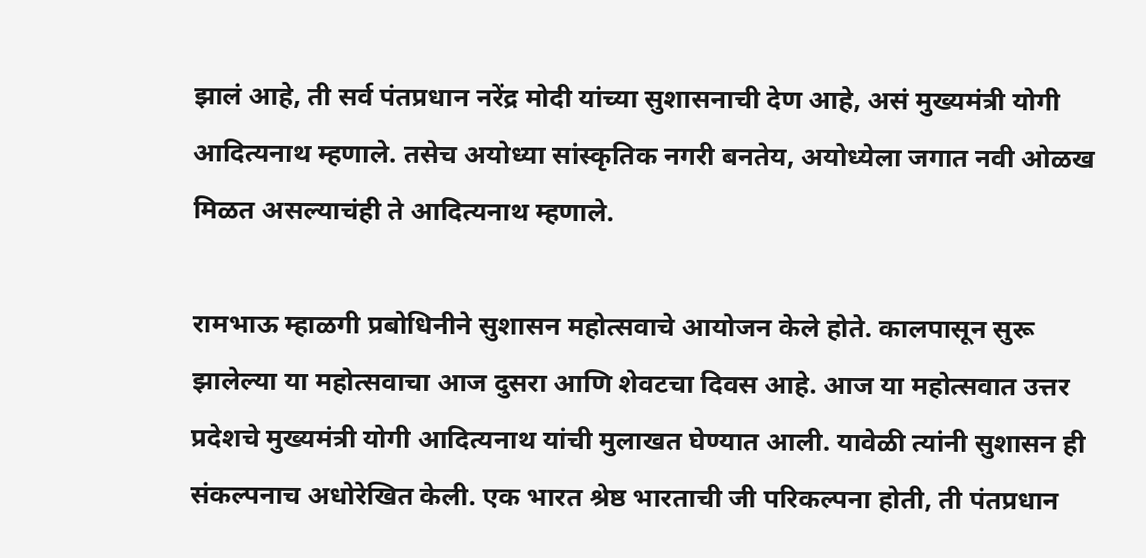झालं आहे, ती सर्व पंतप्रधान नरेंद्र मोदी यांच्या सुशासनाची देण आहे, असं मुख्यमंत्री योगी आदित्यनाथ म्हणाले. तसेच अयोध्या सांस्कृतिक नगरी बनतेय, अयोध्येला जगात नवी ओळख मिळत असल्याचंही ते आदित्यनाथ म्हणाले.

रामभाऊ म्हाळगी प्रबोधिनीने सुशासन महोत्सवाचे आयोजन केले होते. कालपासून सुरू झालेल्या या महोत्सवाचा आज दुसरा आणि शेवटचा दिवस आहे. आज या महोत्सवात उत्तर प्रदेशचे मुख्यमंत्री योगी आदित्यनाथ यांची मुलाखत घेण्यात आली. यावेळी त्यांनी सुशासन ही संकल्पनाच अधोरेखित केली. एक भारत श्रेष्ठ भारताची जी परिकल्पना होती, ती पंतप्रधान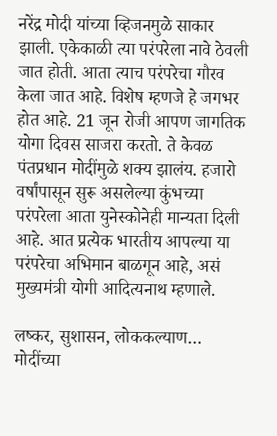नरेंद्र मोदी यांच्या व्हिजनमुळे साकार झाली. एकेकाळी त्या परंपरेला नावे ठेवली जात होती. आता त्याच परंपरेचा गौरव केला जात आहे. विशेष म्हणजे हे जगभर होत आहे. 21 जून रोजी आपण जागतिक योगा दिवस साजरा करतो. ते केवळ पंतप्रधान मोदींमुळे शक्य झालंय. हजारो वर्षांपासून सुरू असलेल्या कुंभच्या परंपरेला आता युनेस्कोनेही मान्यता दिली आहे. आत प्रत्येक भारतीय आपल्या या परंपरेचा अभिमान बाळगून आहे, असं मुख्यमंत्री योगी आदित्यनाथ म्हणाले.

लष्कर, सुशासन, लोककल्याण… मोदींच्या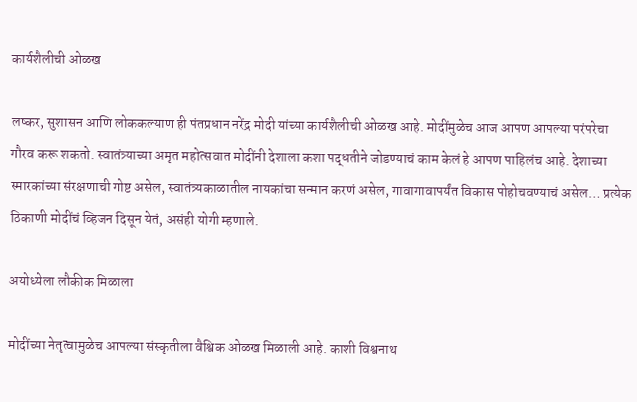कार्यशैलीची ओळख

लष्कर, सुशासन आणि लोककल्याण ही पंतप्रधान नरेंद्र मोदी यांच्या कार्यशैलीची ओळख आहे. मोदींमुळेच आज आपण आपल्या परंपरेचा गौरव करू शकतो. स्वातंत्र्याच्या अमृत महोत्सवात मोदींनी देशाला कशा पद्धतीने जोडण्याचं काम केलं हे आपण पाहिलंच आहे. देशाच्या स्मारकांच्या संरक्षणाची गोष्ट असेल, स्वातंत्र्यकाळातील नायकांचा सन्मान करणं असेल, गावागावापर्यंत विकास पोहोचवण्याचं असेल… प्रत्येक ठिकाणी मोदींचं व्हिजन दिसून येतं, असंही योगी म्हणाले.

अयोध्येला लौकीक मिळाला

मोदींच्या नेतृत्वामुळेच आपल्या संस्कृतीला वैश्विक ओळख मिळाली आहे. काशी विश्वनाथ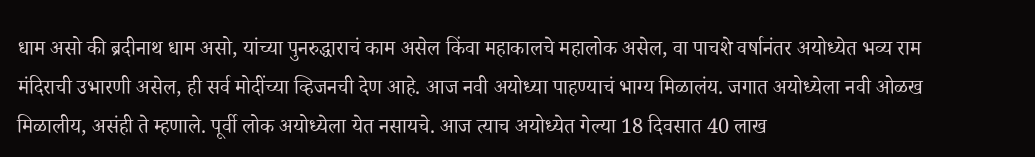धाम असो की ब्रदीनाथ धाम असो, यांच्या पुनरुद्धाराचं काम असेल किंवा महाकालचे महालोक असेल, वा पाचशे वर्षानंतर अयोध्येत भव्य राम मंदिराची उभारणी असेल, ही सर्व मोदींच्या व्हिजनची देण आहे. आज नवी अयोध्या पाहण्याचं भाग्य मिळालंय. जगात अयोध्येला नवी ओळख मिळालीय, असंही ते म्हणाले. पूर्वी लोक अयोध्येला येत नसायचे. आज त्याच अयोध्येत गेल्या 18 दिवसात 40 लाख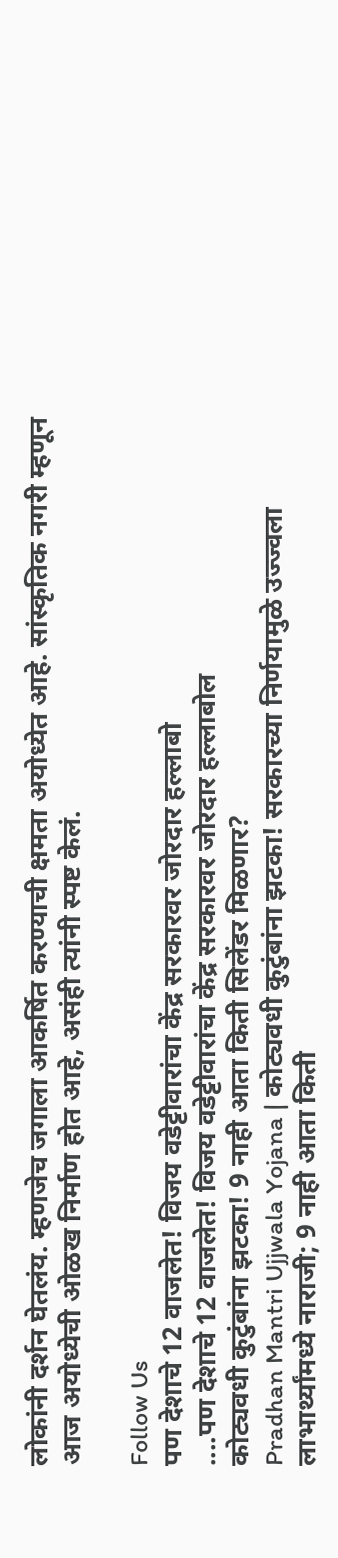लोकांनी दर्शन घेतलंय. म्हणजेच जगाला आकर्षित करण्याची क्षमता अयोध्येत आहे. सांस्कृतिक नगरी म्हणून आज अयोध्येची ओळख निर्माण होत आहे, असंही त्यांनी स्पष्ट केलं.

Follow Us
पण देशाचे 12 वाजलेत! विजय वडेट्टीवारांचा केंद्र सरकारवर जोरदार हल्लाबो
....पण देशाचे 12 वाजलेत! विजय वडेट्टीवारांचा केंद्र सरकारवर जोरदार हल्लाबोल
कोट्यवधी कुटुंबांना झटका! 9 नाही आता किती सिलेंडर मिळणार?
Pradhan Mantri Ujjwala Yojana | कोट्यवधी कुटुंबांना झटका! सरकारच्या निर्णयामुळे उज्ज्वला लाभार्थ्यांमध्ये नाराजी; 9 नाही आता किती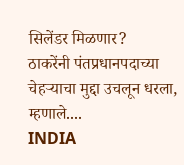सिलेंडर मिळणार?
ठाकरेंनी पंतप्रधानपदाच्या चेहऱ्याचा मुद्दा उचलून धरला, म्हणाले....
INDIA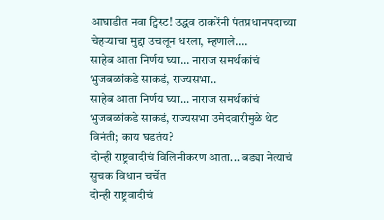आघाडीत नवा ट्विस्ट! उद्धव ठाकरेंनी पंतप्रधानपदाच्या चेहऱ्याचा मुद्दा उचलून धरला, म्हणाले....
साहेब आता निर्णय घ्या... नाराज समर्थकांचं भुजबळांकडे साकडं, राज्यसभा..
साहेब आता निर्णय घ्या... नाराज समर्थकांचं भुजबळांकडे साकडं, राज्यसभा उमेदवारीमुळे थेट विनंती; काय घडतंय?
दोन्ही राष्ट्रवादीचं विलिनीकरण आता... बड्या नेत्याचं सुचक विधान चर्चेत
दोन्ही राष्ट्रवादीचं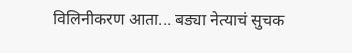विलिनीकरण आता... बड्या नेत्याचं सुचक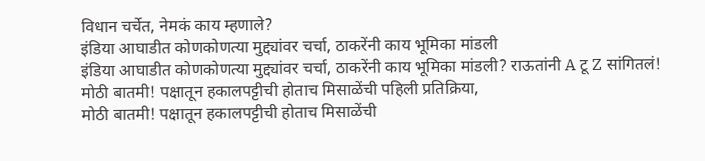विधान चर्चेत, नेमकं काय म्हणाले?
इंडिया आघाडीत कोणकोणत्या मुद्द्यांवर चर्चा, ठाकरेंनी काय भूमिका मांडली
इंडिया आघाडीत कोणकोणत्या मुद्द्यांवर चर्चा, ठाकरेंनी काय भूमिका मांडली? राऊतांनी A टू Z सांगितलं!
मोठी बातमी! पक्षातून हकालपट्टीची होताच मिसाळेंची पहिली प्रतिक्रिया,
मोठी बातमी! पक्षातून हकालपट्टीची होताच मिसाळेंची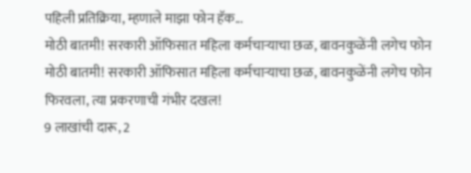पहिली प्रतिक्रिया, म्हणाले माझा फोन हॅक...
मोठी बातमी! सरकारी ऑफिसात महिला कर्मचाऱ्याचा छळ, बावनकुळेंनी लगेच फोन
मोठी बातमी! सरकारी ऑफिसात महिला कर्मचाऱ्याचा छळ, बावनकुळेंनी लगेच फोन फिरवला, त्या प्रकरणाची गंभीर दखल!
9 लाखांची दारू, 2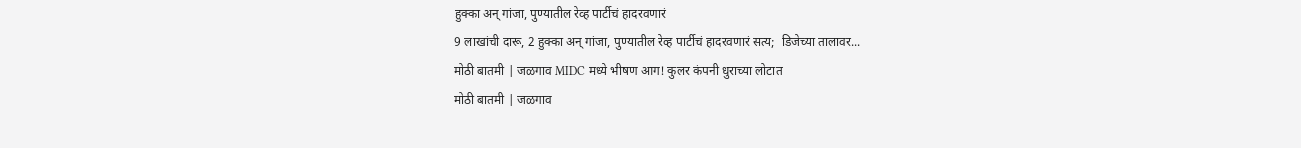हुक्का अन् गांजा, पुण्यातील रेव्ह पार्टीचं हादरवणारं
9 लाखांची दारू, 2 हुक्का अन् गांजा, पुण्यातील रेव्ह पार्टीचं हादरवणारं सत्य;  डिजेच्या तालावर...
मोठी बातमी | जळगाव MIDC मध्ये भीषण आग! कुलर कंपनी धुराच्या लोटात
मोठी बातमी | जळगाव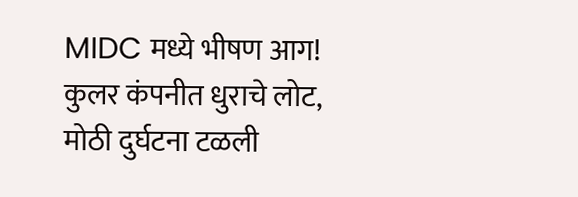MIDC मध्ये भीषण आग! कुलर कंपनीत धुराचे लोट, मोठी दुर्घटना टळली